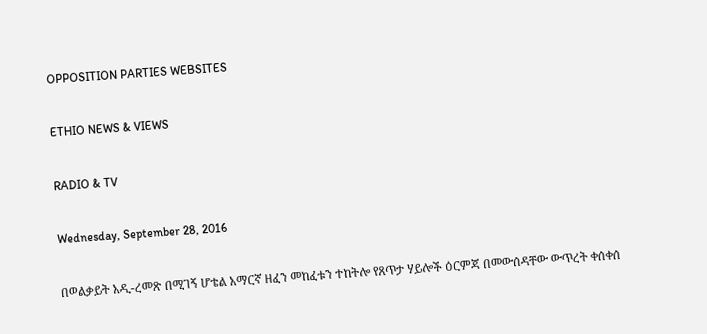OPPOSITION PARTIES WEBSITES

ETHIO NEWS & VIEWS

RADIO & TV

Wednesday, September 28, 2016

በወልቃይት አዲ-ረመጽ በሚገኝ ሆቴል አማርኛ ዘፈን መከፈቱን ተከትሎ የጸጥታ ሃይሎች ዕርምጃ በመውሰዳቸው ውጥረት ቀሰቀሰ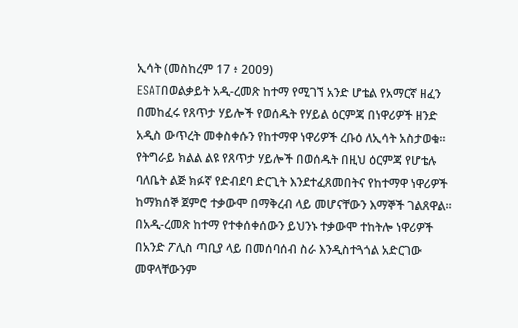ኢሳት (መስከረም 17 ፥ 2009)
ESATበወልቃይት አዲ-ረመጽ ከተማ የሚገኘ አንድ ሆቴል የአማርኛ ዘፈን በመከፈሩ የጸጥታ ሃይሎች የወሰዱት የሃይል ዕርምጃ በነዋሪዎች ዘንድ አዲስ ውጥረት መቀስቀሱን የከተማዋ ነዋሪዎች ረቡዕ ለኢሳት አስታወቁ።
የትግራይ ክልል ልዩ የጸጥታ ሃይሎች በወሰዱት በዚህ ዕርምጃ የሆቴሉ ባለቤት ልጅ ክፉኛ የድብደባ ድርጊት እንደተፈጸመበትና የከተማዋ ነዋሪዎች ከማክሰኞ ጀምሮ ተቃውሞ በማቅረብ ላይ መሆናቸውን እማኞች ገልጸዋል።
በአዲ-ረመጽ ከተማ የተቀሰቀሰውን ይህንኑ ተቃውሞ ተከትሎ ነዋሪዎች በአንድ ፖሊስ ጣቢያ ላይ በመሰባሰብ ስራ እንዲስተጓጎል አድርገው መዋላቸውንም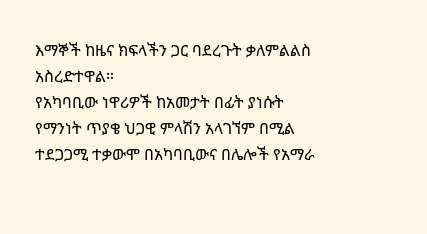እማኞች ከዜና ክፍላችን ጋር ባደረጉት ቃለምልልስ አስረድተዋል።
የአካባቢው ነዋሪዎች ከአመታት በፊት ያነሱት የማንነት ጥያቄ ህጋዊ ምላሽን አላገኘም በሚል ተደጋጋሚ ተቃውሞ በአካባቢውና በሌሎች የአማራ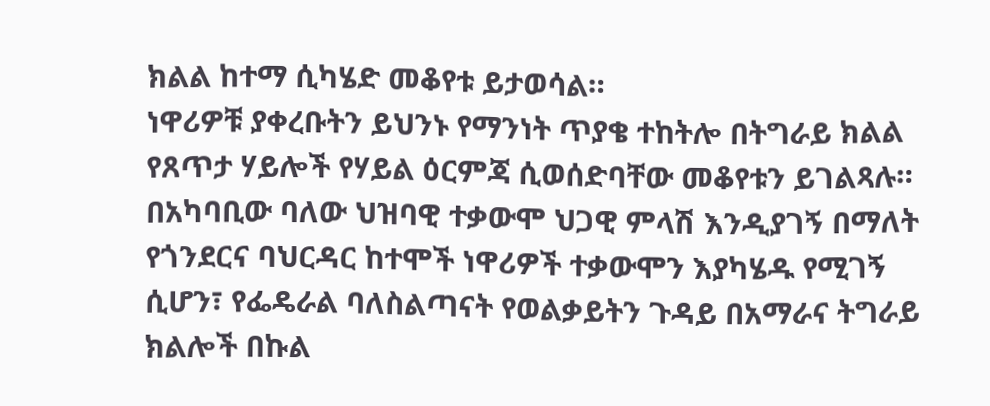ክልል ከተማ ሲካሄድ መቆየቱ ይታወሳል።
ነዋሪዎቹ ያቀረቡትን ይህንኑ የማንነት ጥያቄ ተከትሎ በትግራይ ክልል የጸጥታ ሃይሎች የሃይል ዕርምጃ ሲወሰድባቸው መቆየቱን ይገልጻሉ።
በአካባቢው ባለው ህዝባዊ ተቃውሞ ህጋዊ ምላሽ እንዲያገኝ በማለት የጎንደርና ባህርዳር ከተሞች ነዋሪዎች ተቃውሞን እያካሄዱ የሚገኝ ሲሆን፣ የፌዴራል ባለስልጣናት የወልቃይትን ጉዳይ በአማራና ትግራይ ክልሎች በኩል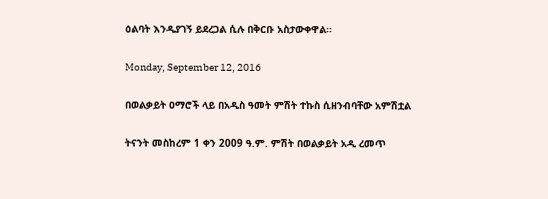ዕልባት እንዲያገኝ ይደረጋል ሲሉ በቅርቡ አስታውቀዋል።

Monday, September 12, 2016

በወልቃይት ዐማሮች ላይ በአዲስ ዓመት ምሽት ተኩስ ሲዘንብባቸው አምሽቷል

ትናንት መስከረም 1 ቀን 2009 ዓ.ም. ምሽት በወልቃይት አዲ ረመጥ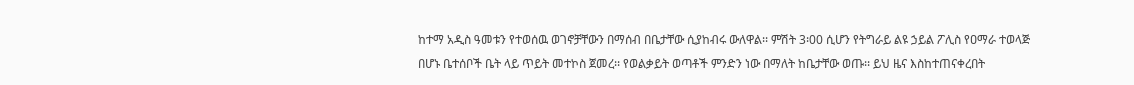ከተማ አዲስ ዓመቱን የተወሰዉ ወገኖቻቸውን በማሰብ በቤታቸው ሲያከብሩ ውለዋል፡፡ ምሽት 3፡00 ሲሆን የትግራይ ልዩ ኃይል ፖሊስ የዐማራ ተወላጅ በሆኑ ቤተሰቦች ቤት ላይ ጥይት መተኮስ ጀመረ፡፡ የወልቃይት ወጣቶች ምንድን ነው በማለት ከቤታቸው ወጡ፡፡ ይህ ዜና እስከተጠናቀረበት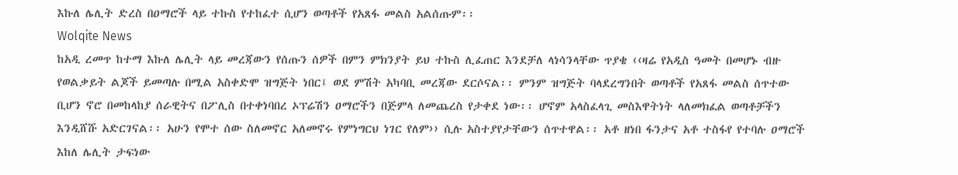እኩለ ሌሊት ድረስ በዐማሮች ላይ ተኩስ የተከፈተ ሲሆን ወጣቶች የአጸፋ መልስ አልሰጡም፡፡
Wolqite News
ከአዲ ረመጥ ከተማ እኩለ ሌሊት ላይ መረጃውን የሰጡን ሰዎች በምን ምክንያት ይህ ተኩስ ሊፈጠር እንደቻለ ላነሳንላቸው ጥያቄ ‹‹ዛሬ የአዲስ ዓመት በመሆኑ ብዙ የወልቃይት ልጆች ይመጣሉ በሚል አስቀድሞ ዝግጅት ነበር፤ ወደ ምሽት አካባቢ መረጃው ደርሶናል፡፡ ምንም ዝግጅት ባላደረግንበት ወጣቶች የአጸፋ መልስ ሰጥተው ቢሆን ኖሮ በመከላከያ ሰራዊትና በፖሊስ በተቀነባበረ ኦፕሬሽን ዐማሮችን በጅምላ ለመጨረስ የታቀደ ነው፡፡ ሆኖም አላስፈላጊ መስእዋትነት ላለመክፈል ወጣቶቻችን እንዲሸሹ አድርገናል፡፡ አሁን የሞተ ሰው ስለመኖር አለመኖሩ የምነግርህ ነገር የለም›› ሲሉ አስተያየታቸውን ሰጥተዋል፡፡ አቶ ዘነበ ፋንታና አቶ ተስፋየ የተባሉ ዐማሮች እከለ ሌሊት ታፍነው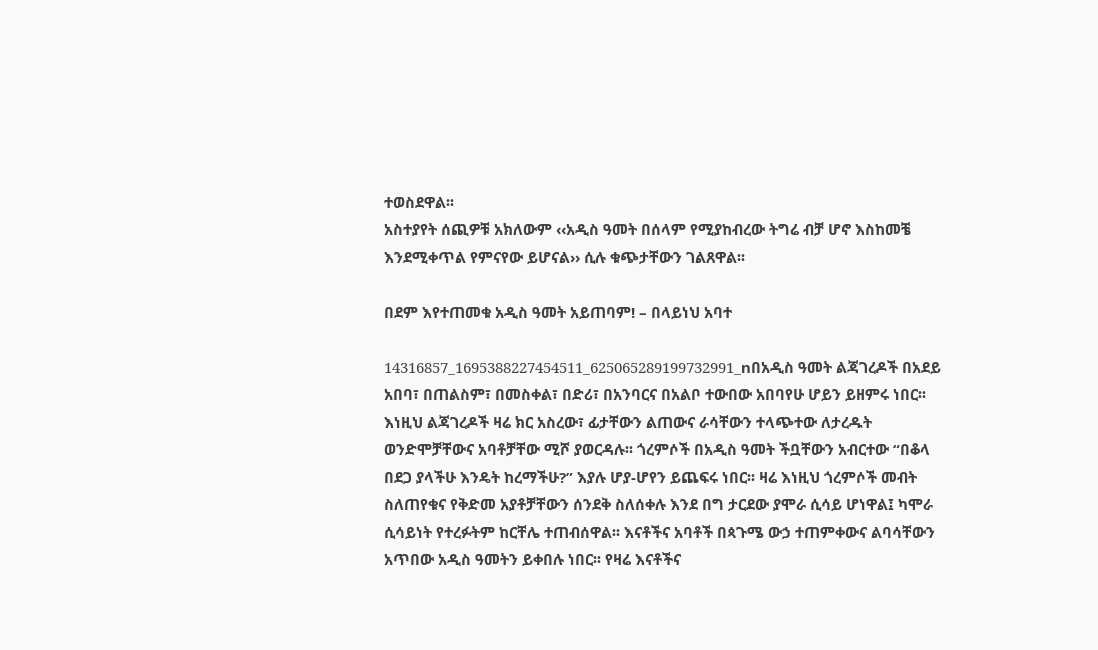ተወስደዋል፡፡
አስተያየት ሰጪዎቹ አክለውም ‹‹አዲስ ዓመት በሰላም የሚያከብረው ትግሬ ብቻ ሆኖ እስከመቼ እንደሚቀጥል የምናየው ይሆናል›› ሲሉ ቁጭታቸውን ገልጸዋል፡፡

በደም እየተጠመቁ አዲስ ዓመት አይጠባም! – በላይነህ አባተ

14316857_1695388227454511_625065289199732991_nበአዲስ ዓመት ልጃገረዶች በአደይ አበባ፣ በጠልስም፣ በመስቀል፣ በድሪ፣ በአንባርና በአልቦ ተውበው አበባየሁ ሆይን ይዘምሩ ነበር፡፡ እነዚህ ልጃገረዶች ዛሬ ክር አስረው፣ ፊታቸውን ልጠውና ራሳቸውን ተላጭተው ለታረዱት ወንድሞቻቸውና አባቶቻቸው ሚሾ ያወርዳሉ፡፡ ጎረምሶች በአዲስ ዓመት ችቧቸውን አብርተው “በቆላ በደጋ ያላችሁ እንዴት ከረማችሁ?” እያሉ ሆያ-ሆየን ይጨፍሩ ነበር፡፡ ዛሬ እነዚህ ጎረምሶች መብት ስለጠየቁና የቅድመ አያቶቻቸውን ሰንደቅ ስለሰቀሉ እንደ በግ ታርደው ያሞራ ሲሳይ ሆነዋል፤ ካሞራ ሲሳይነት የተረፉትም ከርቸሌ ተጠብሰዋል፡፡ እናቶችና አባቶች በጳጉሜ ውኃ ተጠምቀውና ልባሳቸውን አጥበው አዲስ ዓመትን ይቀበሉ ነበር፡፡ የዛሬ እናቶችና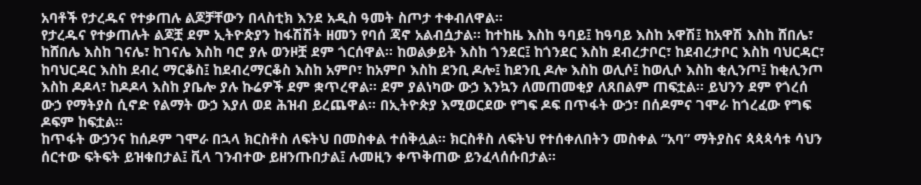አባቶች የታረዱና የተቃጠሉ ልጆቻቸውን በላስቲክ እንደ አዲስ ዓመት ስጦታ ተቀብለዋል፡፡
የታረዱና የተቃጠሉት ልጆቿ ደም ኢትዮጵያን ከፋሽሽት ዘመን የባሰ ጃኖ አልብሷታል፡፡ ከተከዜ እስከ ዓባይ፤ ከዓባይ እስከ አዋሽ፤ ከአዋሽ እስከ ሸበሌ፣ ከሸበሌ እስከ ገናሌ፣ ከገናሌ እስከ ባሮ ያሉ ወንዞቿ ደም ጎርሰዋል፡፡ ከወልቃይት እስከ ጎንደር፤ ከጎንደር እስከ ደብረታቦር፣ ከደብረታቦር እስከ ባህርዳር፣ ከባህርዳር እስከ ደብረ ማርቆስ፤ ከደብረማርቆስ እስከ አምቦ፣ ከአምቦ እስከ ደንቢ ዶሎ፤ ከደንቢ ዶሎ እስከ ወሊሶ፤ ከወሊሶ እስከ ቂሊንጦ፤ ከቂሊንጦ እስከ ዶዶላ፣ ከዶዶላ እስከ ያቤሎ ያሉ ኩሬዎች ደም ቋጥረዋል፡፡ ደም ያልነካው ውኃ እንኳን ለመጠመቂያ ለጸበልም ጠፍቷል፡፡ ይህንን ደም የጎረሰ ውኃ የማትያስ ሲኖድ የልማት ውኃ እያለ ወደ ሕዝብ ይረጨዋል፡፡ በኢትዮጵያ እሚወርደው የግፍ ዶፍ በጥፋት ውኃ፣ በሰዶምና ገሞራ ከጎረፈው የግፍ ዶፍም ከፍቷል፡፡
ከጥፋት ውኃንና ከሰዶም ገሞራ በኋላ ክርስቶስ ለፍትህ በመስቀል ተሰቅሏል፡፡ ክርስቶስ ለፍትህ የተሰቀለበትን መስቀል “አባ” ማትያስና ጳጳጳሳቱ ሳህን ሰርተው ፍትፍት ይዝቁበታል፤ ቪላ ገንብተው ይዘንጡበታል፤ ሉመዚን ቀጥቅጠው ይንፈላሰሱበታል፡፡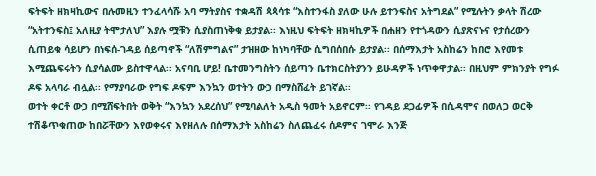ፍትፍት ዘክዛኪውና በሉመዚን ተንፈላሳሹ አባ ማትያስና ተቋዳሽ ጳጳሳቱ “እስተንፋስ ያለው ሁሉ ይተንፍስና አትግደል” የሚሉትን ቃላት ሽረው “አትተንፍስ፤ አለዚያ ትሞታለህ” እያሉ ሟቹን ሲያስጠነቅቁ ይታያል፡፡ እነዚህ ፍትፍት ዘክዛኪዎች በሐዘን የተጎዳውን ሲያጽናኑና የታሰረውን ሲጠይቁ ሳይሆን በነፍሰ-ገዳይ ሰይጣኖች “ለሽምግልና” ታዝዘው ከነካባቸው ሲግበሰበሱ ይታያል፡፡ በሰማእታት አስከሬን ከበሮ እየመቱ እሚጨፍሩትን ሲያሳልሙ ይስተዋላል፡፡ አናባቢ ሆይ! ቤተመንግስትን ሰይጣን ቤተክርስትያንን ይሁዳዎች ነጥቀዋታል፡፡ በዚህም ምክንያት የግፉ ዶፍ አላባራ ብሏል፡፡ የማያባራው የግፍ ዶፍም እንኳን ወተትን ውኃ በማስሸፈት ይገኛል፡፡
ወተት ቀርቶ ውኃ በሚሸፍትበት ወቅት “እንኳን አደረሰህ” የሚባልለት አዲስ ዓመት አይኖርም፡፡ የገዳይ ደጋፊዎች በሲዳሞና በወለጋ ወርቅ ተሽቆጥቁጠው ከበሯቸውን እየወቀሩና እየዘለሉ በሰማእታት አስከሬን ስለጨፈሩ ሰዶምና ገሞራ እንጅ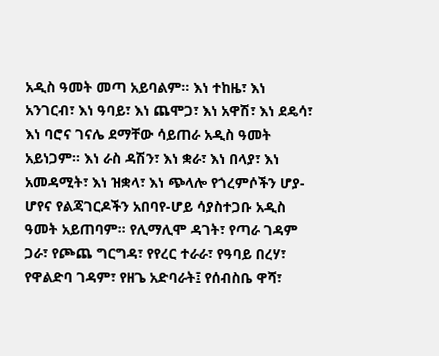አዲስ ዓመት መጣ አይባልም፡፡ እነ ተከዜ፣ እነ አንገርብ፣ እነ ዓባይ፣ እነ ጨሞጋ፣ እነ አዋሽ፣ እነ ደዴሳ፣ እነ ባሮና ገናሌ ደማቸው ሳይጠራ አዲስ ዓመት አይነጋም፡፡ እነ ራስ ዳሽን፣ እነ ቋራ፣ እነ በላያ፣ እነ አመዳሚት፣ እነ ዝቋላ፣ እነ ጭላሎ የጎረምሶችን ሆያ-ሆየና የልጃገርዶችን አበባየ-ሆይ ሳያስተጋቡ አዲስ ዓመት አይጠባም፡፡ የሊማሊሞ ዳገት፣ የጣራ ገዳም ጋራ፣ የጮጨ ግርግዳ፣ የየረር ተራራ፣ የዓባይ በረሃ፣ የዋልድባ ገዳም፣ የዘጌ አድባራት፤ የሰብስቤ ዋሻ፣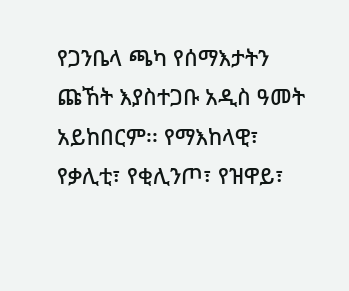የጋንቤላ ጫካ የሰማእታትን ጩኸት እያስተጋቡ አዲስ ዓመት አይከበርም፡፡ የማእከላዊ፣ የቃሊቲ፣ የቂሊንጦ፣ የዝዋይ፣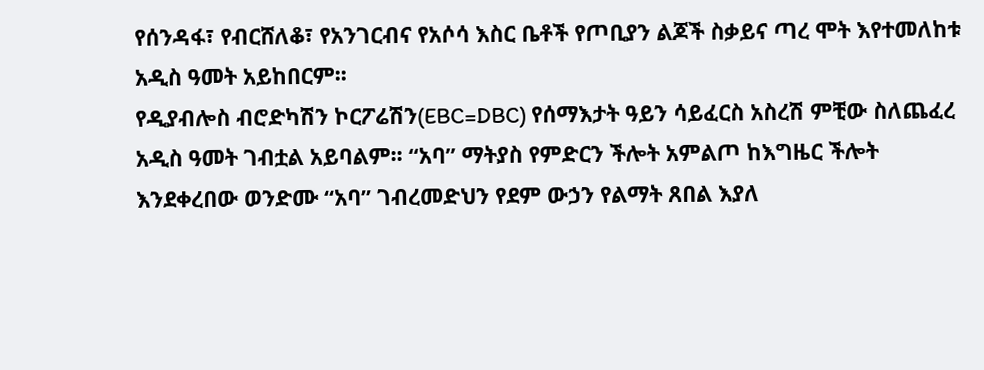የሰንዳፋ፣ የብርሸለቆ፣ የአንገርብና የአሶሳ እስር ቤቶች የጦቢያን ልጆች ስቃይና ጣረ ሞት እየተመለከቱ አዲስ ዓመት አይከበርም፡፡
የዲያብሎስ ብሮድካሽን ኮርፖሬሽን(EBC=DBC) የሰማእታት ዓይን ሳይፈርስ አስረሽ ምቺው ስለጨፈረ አዲስ ዓመት ገብቷል አይባልም፡፡ “አባ” ማትያስ የምድርን ችሎት አምልጦ ከእግዜር ችሎት እንደቀረበው ወንድሙ “አባ” ገብረመድህን የደም ውኃን የልማት ጸበል እያለ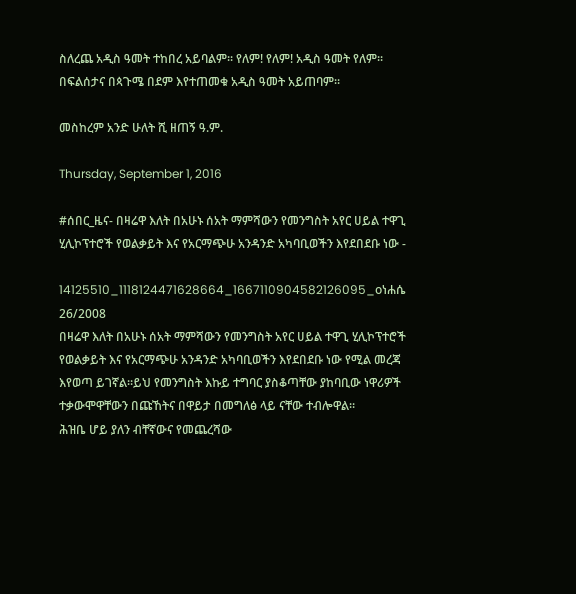ስለረጨ አዲስ ዓመት ተከበረ አይባልም፡፡ የለም! የለም! አዲስ ዓመት የለም፡፡ በፍልሰታና በጳጉሜ በደም እየተጠመቁ አዲስ ዓመት አይጠባም፡፡

መስከረም አንድ ሁለት ሺ ዘጠኝ ዓ.ም.

Thursday, September 1, 2016

#ሰበር_ዜና- በዛሬዋ እለት በአሁኑ ሰአት ማምሻውን የመንግስት አየር ሀይል ተዋጊ ሂሊኮፕተሮች የወልቃይት እና የአርማጭሁ አንዳንድ አካባቢወችን እየደበደቡ ነው -

14125510_1118124471628664_1667110904582126095_oነሐሴ 26/2008
በዛሬዋ እለት በአሁኑ ሰአት ማምሻውን የመንግስት አየር ሀይል ተዋጊ ሂሊኮፕተሮች የወልቃይት እና የአርማጭሁ አንዳንድ አካባቢወችን እየደበደቡ ነው የሚል መረጃ እየወጣ ይገኛል።ይህ የመንግስት እኩይ ተግባር ያስቆጣቸው ያከባቢው ነዋሪዎች ተቃውሞዋቸውን በጩኸትና በዋይታ በመግለፅ ላይ ናቸው ተብሎዋል።
ሕዝቤ ሆይ ያለን ብቸኛውና የመጨረሻው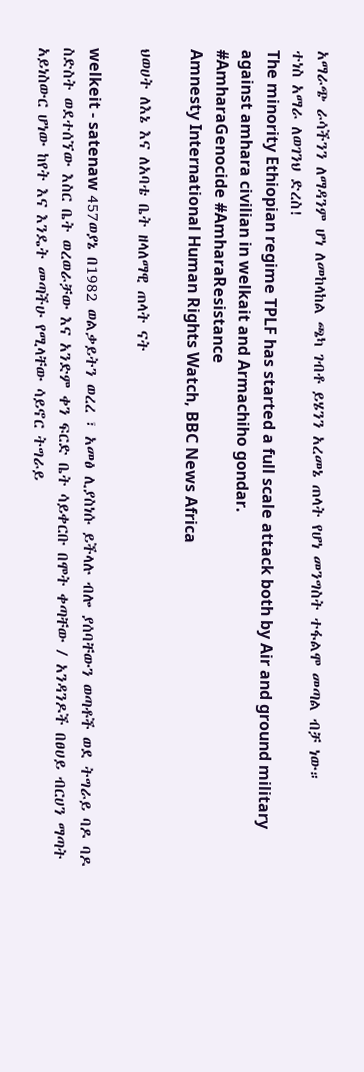አማራጭ ራሳችንን ለማዳንም ሆነ ለመከላከል ጫካ ገብቶ ይሄንን አረመኔ ጠላት የሆነ መንግስት ተፋልሞ መጣል ብቻ ነው።
ተነስ አማራ ለወገንህ ድረስ!
The minority Ethiopian regime TPLF has started a full scale attack both by Air and ground military against amhara civilian in welkait and Armachiho gondar.
#AmharaGenocide #AmharaResistance
Amnesty International Human Rights Watch, BBC News Africa

ህወሀት ለእኔ እና ለአባቴ ቤት ዘላለማዊ ጠላት ናት

welkeit - satenaw 457ወያኔ በ1982 ወልቃይትን ወረረ ፣ አመፅ ሊያስነሱ ይችላሉ ብሎ ያሰባቸውን ወጣቶች ወደ ትግራይ ባዶ ባዶ ስድስት ወደተሰኘው እስር ቤት ወረወራቻው እና አንድም ቀን ፍርድ ቤት ሳይቀርቡ በሞት ቀጣቸው / አንዳንዶች በፀሀይ ብርሀን ማጣት አይነስውር ሆነው ከየት እና እንዴት መጣችሁ የሚላቸው ሳይኖር ትግራይ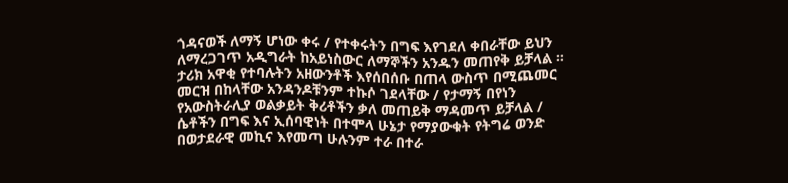ጎዳናወች ለማኝ ሆነው ቀሩ / የተቀሩትን በግፍ እየገደለ ቀበራቸው ይህን ለማረጋገጥ አዲግራት ከአይነስውር ለማኞችን አንዱን መጠየቅ ይቻላል ።
ታሪክ አዋቂ የተባሉትን አዘውንቶች እየሰበሰቡ በጠላ ውስጥ በሚጨመር መርዝ በከላቸው አንዳንዶቹንም ተኩሶ ገደላቸው / የታማኝ በየነን የአውስትራሊያ ወልቃይት ቅሪቶችን ቃለ መጠይቅ ማዳመጥ ይቻላል /
ሴቶችን በግፍ እና ኢሰባዊነት በተሞላ ሁኔታ የማያውቁት የትግሬ ወንድ በወታደራዊ መኪና እየመጣ ሁሉንም ተራ በተራ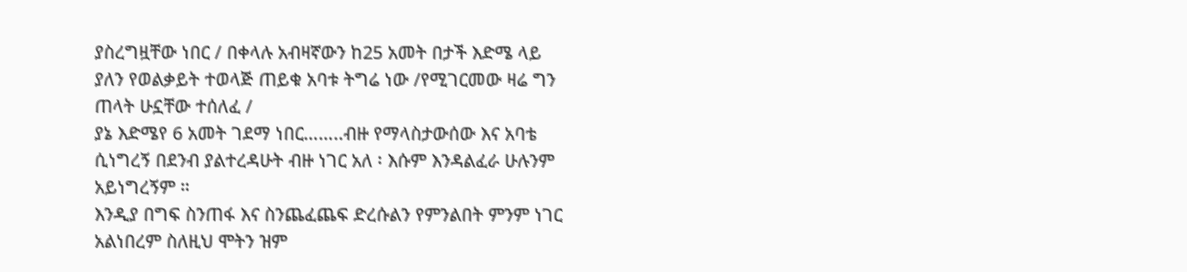ያስረግዟቸው ነበር / በቀላሉ አብዛኛውን ከ25 አመት በታች እድሜ ላይ ያለን የወልቃይት ተወላጅ ጠይቁ አባቱ ትግሬ ነው /የሚገርመው ዛሬ ግን ጠላት ሁኗቸው ተሰለፈ /
ያኔ እድሜየ 6 አመት ገደማ ነበር……..ብዙ የማላስታውሰው እና አባቴ ሲነግረኝ በደንብ ያልተረዳሁት ብዙ ነገር አለ ፡ እሱም እንዳልፈራ ሁሉንም አይነግረኝም ።
እንዲያ በግፍ ስንጠፋ እና ስንጨፈጨፍ ድረሱልን የምንልበት ምንም ነገር አልነበረም ስለዚህ ሞትን ዝም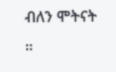ብለን ሞትናት ።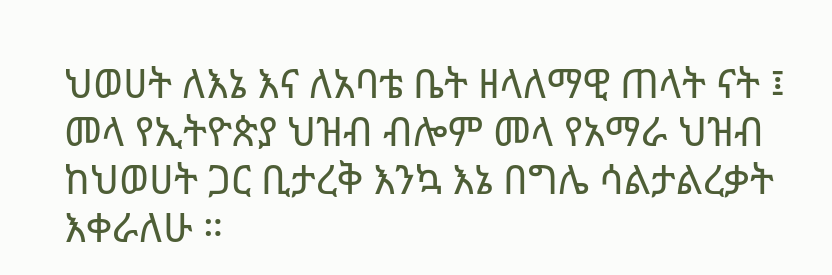ህወሀት ለእኔ እና ለአባቴ ቤት ዘላለማዊ ጠላት ናት ፤ መላ የኢትዮጵያ ህዝብ ብሎም መላ የአማራ ህዝብ ከህወሀት ጋር ቢታረቅ እንኳ እኔ በግሌ ሳልታልረቃት እቀራለሁ ።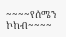~~~~የሰሜን ኮከብ~~~~